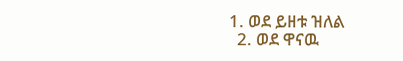1. ወደ ይዘቱ ዝለል
  2. ወደ ዋናዉ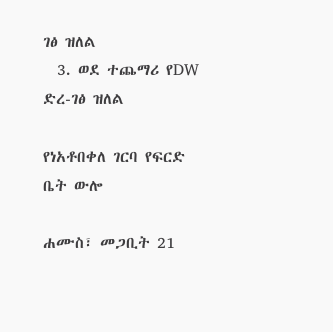ገፅ ዝለል
  3. ወደ ተጨማሪ የDW ድረ-ገፅ ዝለል

የነአቶበቀለ ገርባ የፍርድ ቤት ውሎ

ሐሙስ፣ መጋቢት 21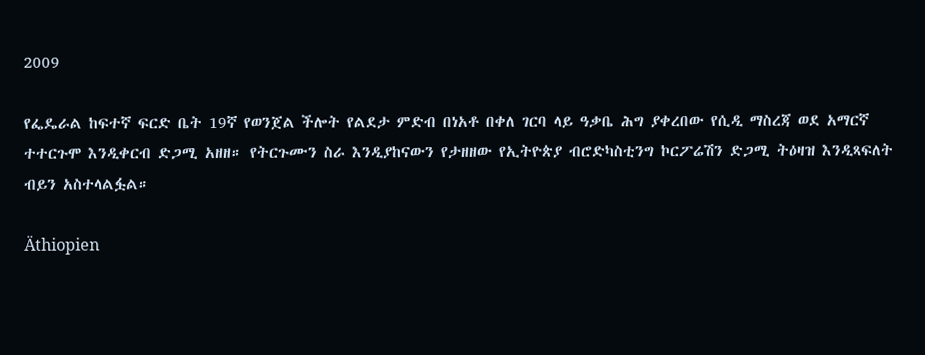2009

የፌዴራል ከፍተኛ ፍርድ ቤት 19ኛ የወንጀል ችሎት የልደታ ምድብ በነአቶ በቀለ ገርባ ላይ ዓቃቤ ሕግ ያቀረበው የሲዲ ማስረጃ ወደ አማርኛ ተተርጉሞ እንዲቀርብ ድጋሚ አዘዘ። የትርጉሙን ስራ እንዲያከናውን የታዘዘው የኢትዮጵያ ብሮድካስቲንግ ኮርፖሬሽን ድጋሚ ትዕዛዝ እንዲጻፍለት ብይን አስተላልፏል።

Äthiopien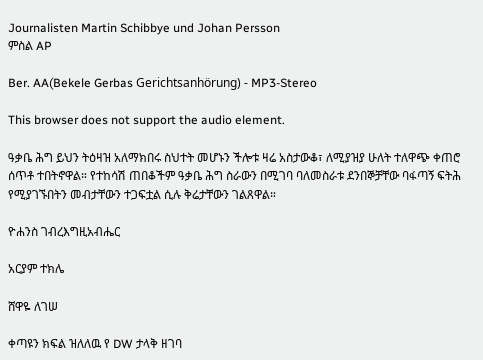Journalisten Martin Schibbye und Johan Persson
ምስል AP

Ber. AA(Bekele Gerbas Gerichtsanhörung) - MP3-Stereo

This browser does not support the audio element.

ዓቃቤ ሕግ ይህን ትዕዛዝ አለማክበሩ ስህተት መሆኑን ችሎቱ ዛሬ አስታውቆ፣ ለሚያዝያ ሁለት ተለዋጭ ቀጠሮ ሰጥቶ ተበትኖዋል። የተከሳሽ ጠበቆችም ዓቃቤ ሕግ ስራውን በሚገባ ባለመስራቱ ደንበኞቻቸው ባፋጣኝ ፍትሕ የሚያገኙበትን መብታቸውን ተጋፍቷል ሲሉ ቅሬታቸውን ገልጸዋል።

ዮሐንስ ገብረእግዚአብሔር

አርያም ተክሌ

ሸዋዬ ለገሠ

ቀጣዩን ክፍል ዝለለዉ የ DW ታላቅ ዘገባ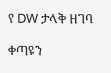የ DW ታላቅ ዘገባ

ቀጣዩን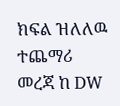ክፍል ዝለለዉ ተጨማሪ መረጃ ከ DW